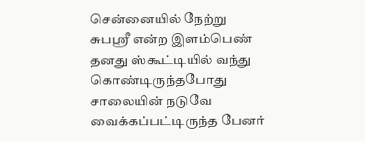சென்னையில் நேற்று சுபஸ்ரீ என்ற இளம்பெண் தனது ஸ்கூட்டியில் வந்து கொண்டிருந்தபோது சாலையின் நடுவே வைக்கப்பட்டிருந்த பேனர்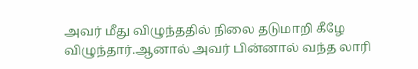அவர் மீது விழுந்ததில் நிலை தடுமாறி கீழே விழுந்தார்.ஆனால் அவர் பின்னால் வந்த லாரி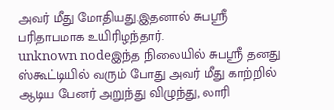அவர் மீது மோதியது.இதனால் சுபஸ்ரீ பரிதாபமாக உயிரிழந்தார்.
unknown nodeஇந்த நிலையில் சுபஸ்ரீ தனது ஸ்கூட்டியில் வரும் போது அவர் மீது காற்றில் ஆடிய பேனர் அறுந்து விழுந்து, லாரி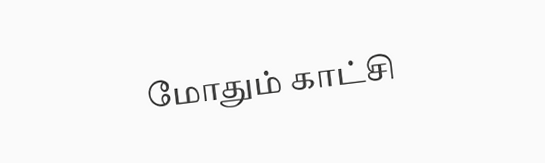மோதும் காட்சி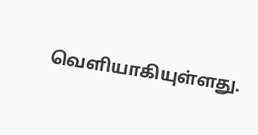வெளியாகியுள்ளது.